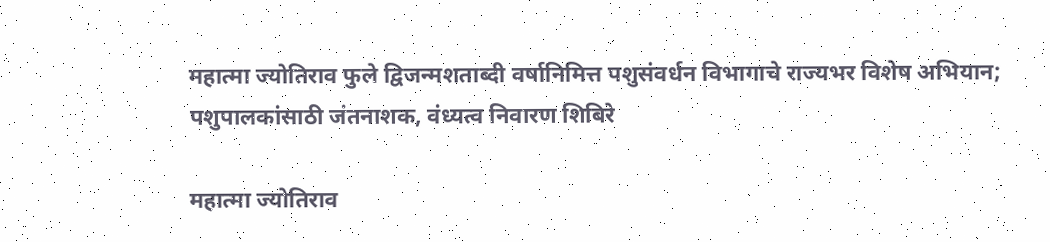महात्मा ज्योतिराव फुले द्विजन्मशताब्दी वर्षानिमित्त पशुसंवर्धन विभागाचे राज्यभर विशेष अभियान; पशुपालकांसाठी जंतनाशक, वंध्यत्व निवारण शिबिरे

महात्मा ज्योतिराव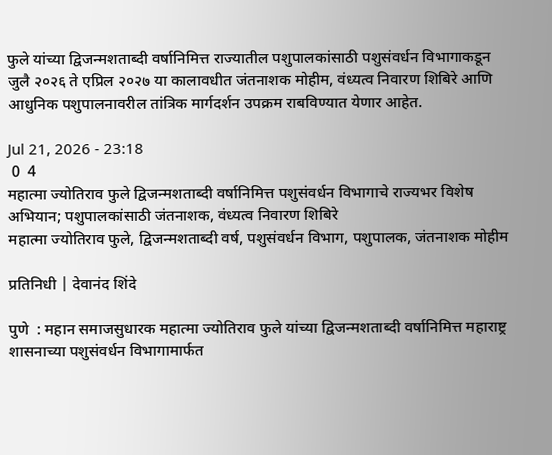फुले यांच्या द्विजन्मशताब्दी वर्षानिमित्त राज्यातील पशुपालकांसाठी पशुसंवर्धन विभागाकडून जुलै २०२६ ते एप्रिल २०२७ या कालावधीत जंतनाशक मोहीम, वंध्यत्व निवारण शिबिरे आणि आधुनिक पशुपालनावरील तांत्रिक मार्गदर्शन उपक्रम राबविण्यात येणार आहेत.

Jul 21, 2026 - 23:18
 0  4
महात्मा ज्योतिराव फुले द्विजन्मशताब्दी वर्षानिमित्त पशुसंवर्धन विभागाचे राज्यभर विशेष अभियान; पशुपालकांसाठी जंतनाशक, वंध्यत्व निवारण शिबिरे
महात्मा ज्योतिराव फुले, द्विजन्मशताब्दी वर्ष, पशुसंवर्धन विभाग, पशुपालक, जंतनाशक मोहीम

प्रतिनिधी | देवानंद शिंदे

पुणे  : महान समाजसुधारक महात्मा ज्योतिराव फुले यांच्या द्विजन्मशताब्दी वर्षानिमित्त महाराष्ट्र शासनाच्या पशुसंवर्धन विभागामार्फत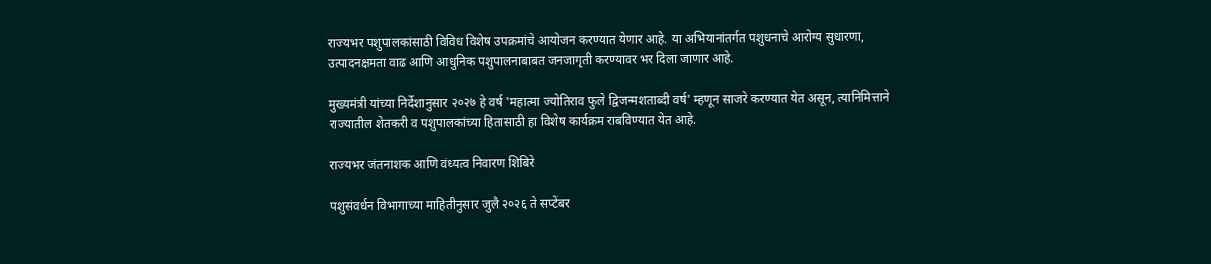राज्यभर पशुपालकांसाठी विविध विशेष उपक्रमांचे आयोजन करण्यात येणार आहे. या अभियानांतर्गत पशुधनाचे आरोग्य सुधारणा, उत्पादनक्षमता वाढ आणि आधुनिक पशुपालनाबाबत जनजागृती करण्यावर भर दिला जाणार आहे.

मुख्यमंत्री यांच्या निर्देशानुसार २०२७ हे वर्ष 'महात्मा ज्योतिराव फुले द्विजन्मशताब्दी वर्ष' म्हणून साजरे करण्यात येत असून, त्यानिमित्ताने राज्यातील शेतकरी व पशुपालकांच्या हितासाठी हा विशेष कार्यक्रम राबविण्यात येत आहे.

राज्यभर जंतनाशक आणि वंध्यत्व निवारण शिबिरे

पशुसंवर्धन विभागाच्या माहितीनुसार जुलै २०२६ ते सप्टेंबर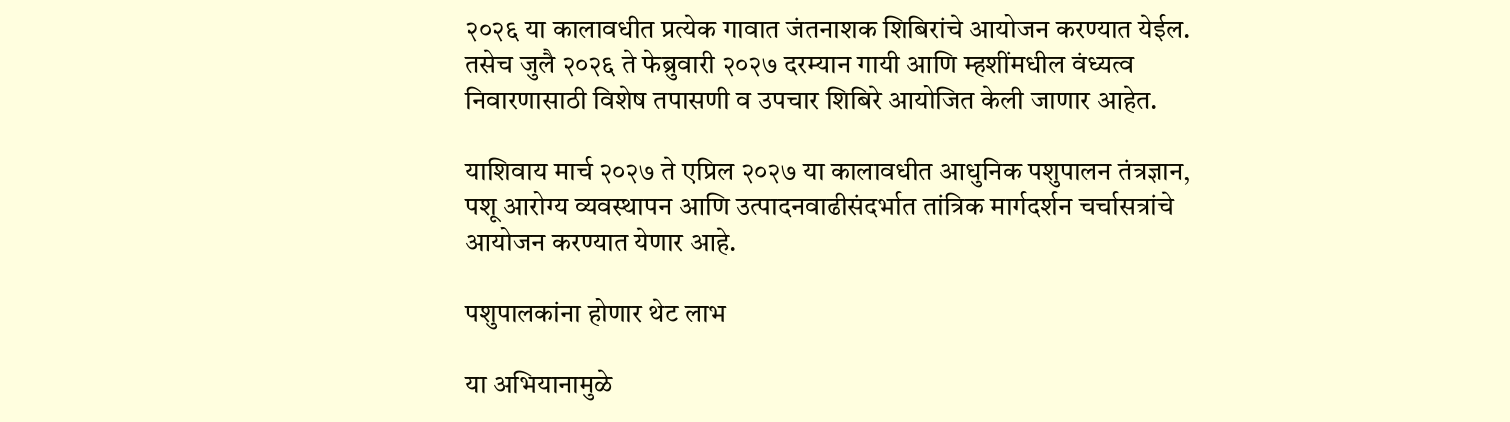२०२६ या कालावधीत प्रत्येक गावात जंतनाशक शिबिरांचे आयोजन करण्यात येईल. तसेच जुलै २०२६ ते फेब्रुवारी २०२७ दरम्यान गायी आणि म्हशींमधील वंध्यत्व निवारणासाठी विशेष तपासणी व उपचार शिबिरे आयोजित केली जाणार आहेत.

याशिवाय मार्च २०२७ ते एप्रिल २०२७ या कालावधीत आधुनिक पशुपालन तंत्रज्ञान, पशू आरोग्य व्यवस्थापन आणि उत्पादनवाढीसंदर्भात तांत्रिक मार्गदर्शन चर्चासत्रांचे आयोजन करण्यात येणार आहे.

पशुपालकांना होणार थेट लाभ

या अभियानामुळे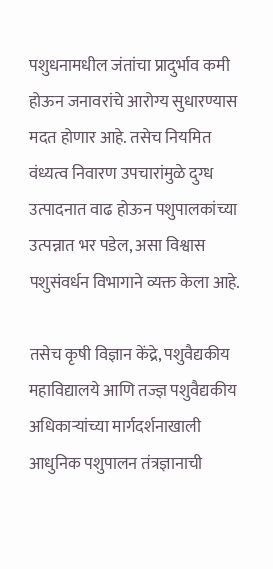पशुधनामधील जंतांचा प्रादुर्भाव कमी होऊन जनावरांचे आरोग्य सुधारण्यास मदत होणार आहे. तसेच नियमित वंध्यत्व निवारण उपचारांमुळे दुग्ध उत्पादनात वाढ होऊन पशुपालकांच्या उत्पन्नात भर पडेल, असा विश्वास पशुसंवर्धन विभागाने व्यक्त केला आहे.

तसेच कृषी विज्ञान केंद्रे, पशुवैद्यकीय महाविद्यालये आणि तज्ज्ञ पशुवैद्यकीय अधिकाऱ्यांच्या मार्गदर्शनाखाली आधुनिक पशुपालन तंत्रज्ञानाची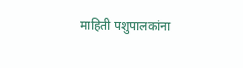माहिती पशुपालकांना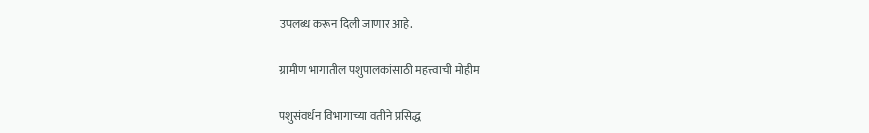उपलब्ध करून दिली जाणार आहे.

ग्रामीण भागातील पशुपालकांसाठी महत्त्वाची मोहीम

पशुसंवर्धन विभागाच्या वतीने प्रसिद्ध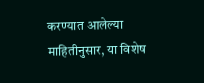करण्यात आलेल्या माहितीनुसार, या विशेष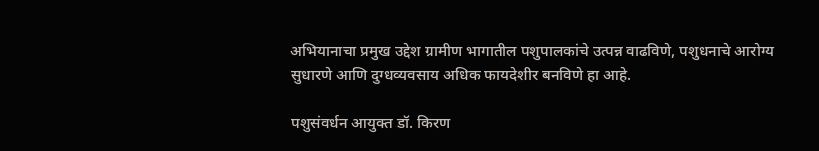अभियानाचा प्रमुख उद्देश ग्रामीण भागातील पशुपालकांचे उत्पन्न वाढविणे, पशुधनाचे आरोग्य सुधारणे आणि दुग्धव्यवसाय अधिक फायदेशीर बनविणे हा आहे.

पशुसंवर्धन आयुक्त डॉ. किरण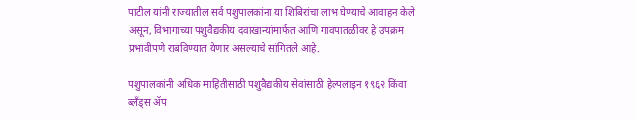पाटील यांनी राज्यातील सर्व पशुपालकांना या शिबिरांचा लाभ घेण्याचे आवाहन केले असून, विभागाच्या पशुवैद्यकीय दवाखान्यांमार्फत आणि गावपातळीवर हे उपक्रम प्रभावीपणे राबविण्यात येणार असल्याचे सांगितले आहे.

पशुपालकांनी अधिक माहितीसाठी पशुवैद्यकीय सेवांसाठी हेल्पलाइन १९६२ किंवा ब्लँड्स ॲप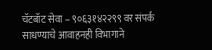चॅटबॉट सेवा – ९०६३१४२२९९ वर संपर्क साधण्याचे आवाहनही विभागाने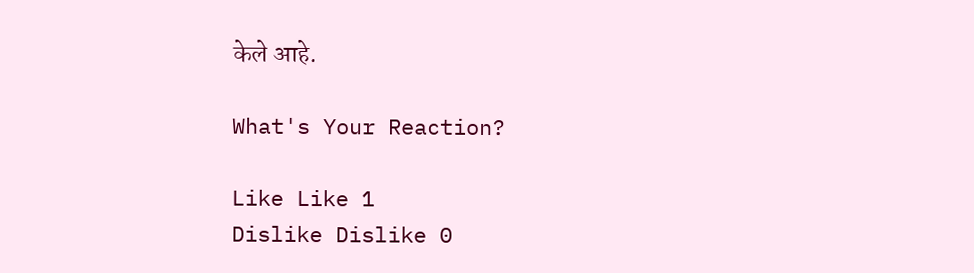केले आहे.

What's Your Reaction?

Like Like 1
Dislike Dislike 0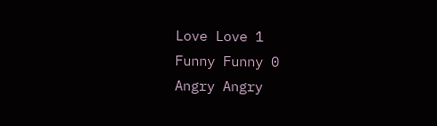Love Love 1
Funny Funny 0
Angry Angry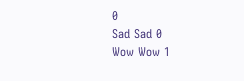0
Sad Sad 0
Wow Wow 1